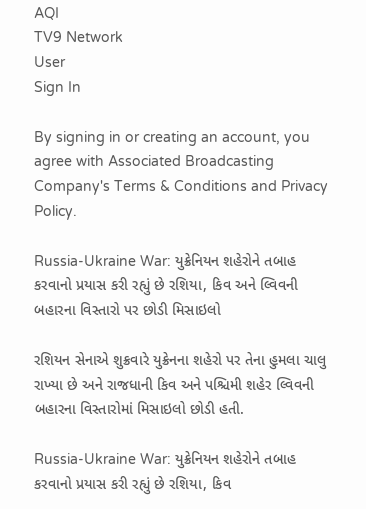AQI
TV9 Network
User
Sign In

By signing in or creating an account, you agree with Associated Broadcasting Company's Terms & Conditions and Privacy Policy.

Russia-Ukraine War: યુક્રેનિયન શહેરોને તબાહ કરવાનો પ્રયાસ કરી રહ્યું છે રશિયા, કિવ અને લ્વિવની બહારના વિસ્તારો પર છોડી મિસાઇલો

રશિયન સેનાએ શુક્રવારે યુક્રેનના શહેરો પર તેના હુમલા ચાલુ રાખ્યા છે અને રાજધાની કિવ અને પશ્ચિમી શહેર લ્વિવની બહારના વિસ્તારોમાં મિસાઇલો છોડી હતી.

Russia-Ukraine War: યુક્રેનિયન શહેરોને તબાહ કરવાનો પ્રયાસ કરી રહ્યું છે રશિયા, કિવ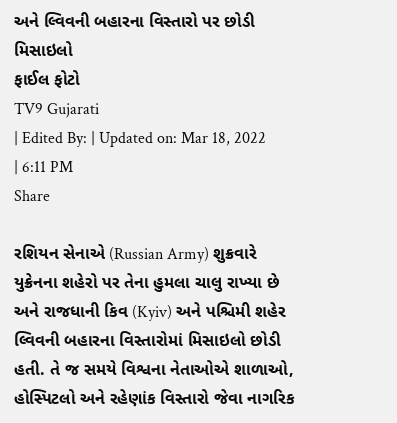અને લ્વિવની બહારના વિસ્તારો પર છોડી મિસાઇલો
ફાઈલ ફોટો
TV9 Gujarati
| Edited By: | Updated on: Mar 18, 2022 | 6:11 PM
Share

રશિયન સેનાએ (Russian Army) શુક્રવારે યુક્રેનના શહેરો પર તેના હુમલા ચાલુ રાખ્યા છે અને રાજધાની કિવ (Kyiv) અને પશ્ચિમી શહેર લ્વિવની બહારના વિસ્તારોમાં મિસાઇલો છોડી હતી. તે જ સમયે વિશ્વના નેતાઓએ શાળાઓ, હોસ્પિટલો અને રહેણાંક વિસ્તારો જેવા નાગરિક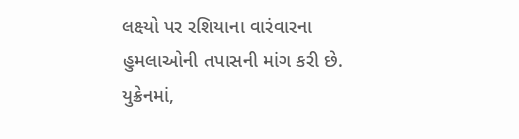લક્ષ્યો પર રશિયાના વારંવારના હુમલાઓની તપાસની માંગ કરી છે. યુક્રેનમાં,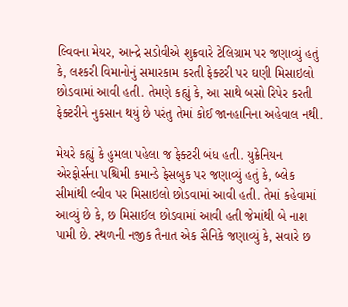લ્વિવના મેયર, આન્દ્રે સડોવીએ શુક્રવારે ટેલિગ્રામ પર જણાવ્યું હતું કે, લશ્કરી વિમાનોનું સમારકામ કરતી ફેક્ટરી પર ઘણી મિસાઇલો છોડવામાં આવી હતી. તેમણે કહ્યું કે, આ સાથે બસો રિપેર કરતી ફેક્ટરીને નુકસાન થયું છે પરંતુ તેમાં કોઈ જાનહાનિના અહેવાલ નથી.

મેયરે કહ્યું કે હુમલા પહેલા જ ફેક્ટરી બંધ હતી. યુક્રેનિયન એરફોર્સના પશ્ચિમી કમાન્ડે ફેસબુક પર જણાવ્યું હતું કે, બ્લેક સીમાંથી લ્વીવ પર મિસાઇલો છોડવામાં આવી હતી. તેમાં કહેવામાં આવ્યું છે કે, છ મિસાઈલ છોડવામાં આવી હતી જેમાંથી બે નાશ પામી છે. સ્થળની નજીક તૈનાત એક સૈનિકે જણાવ્યું કે, સવારે છ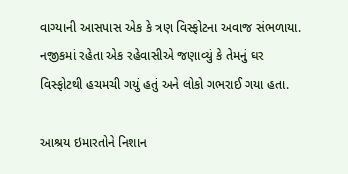વાગ્યાની આસપાસ એક કે ત્રણ વિસ્ફોટના અવાજ સંભળાયા. નજીકમાં રહેતા એક રહેવાસીએ જણાવ્યું કે તેમનું ઘર વિસ્ફોટથી હચમચી ગયું હતું અને લોકો ગભરાઈ ગયા હતા.

આશ્રય ઇમારતોને નિશાન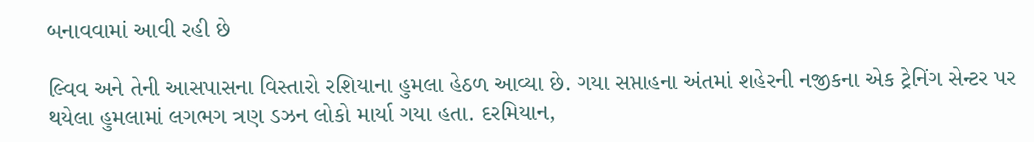બનાવવામાં આવી રહી છે

લ્વિવ અને તેની આસપાસના વિસ્તારો રશિયાના હુમલા હેઠળ આવ્યા છે. ગયા સપ્તાહના અંતમાં શહેરની નજીકના એક ટ્રેનિંગ સેન્ટર પર થયેલા હુમલામાં લગભગ ત્રણ ડઝન લોકો માર્યા ગયા હતા. દરમિયાન,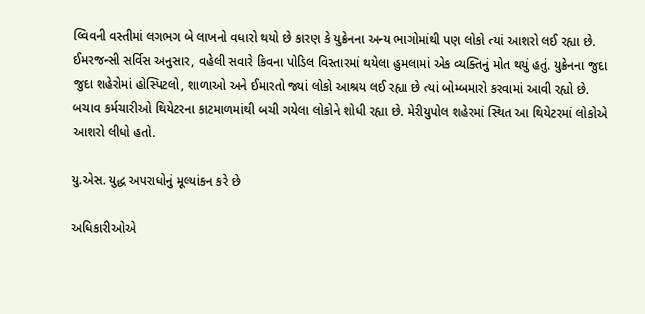લ્વિવની વસ્તીમાં લગભગ બે લાખનો વધારો થયો છે કારણ કે યુક્રેનના અન્ય ભાગોમાંથી પણ લોકો ત્યાં આશરો લઈ રહ્યા છે. ઈમરજન્સી સર્વિસ અનુસાર, વહેલી સવારે કિવના પોડિલ વિસ્તારમાં થયેલા હુમલામાં એક વ્યક્તિનું મોત થયું હતું. યુક્રેનના જુદા જુદા શહેરોમાં હોસ્પિટલો, શાળાઓ અને ઈમારતો જ્યાં લોકો આશ્રય લઈ રહ્યા છે ત્યાં બોમ્બમારો કરવામાં આવી રહ્યો છે. બચાવ કર્મચારીઓ થિયેટરના કાટમાળમાંથી બચી ગયેલા લોકોને શોધી રહ્યા છે. મેરીયુપોલ શહેરમાં સ્થિત આ થિયેટરમાં લોકોએ આશરો લીધો હતો.

યુ.એસ. યુદ્ધ અપરાધોનું મૂલ્યાંકન કરે છે

અધિકારીઓએ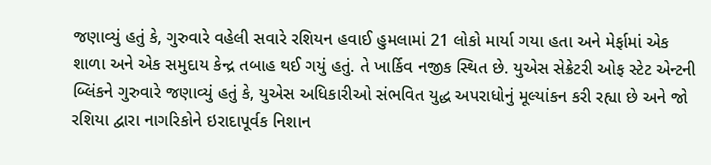જણાવ્યું હતું કે, ગુરુવારે વહેલી સવારે રશિયન હવાઈ હુમલામાં 21 લોકો માર્યા ગયા હતા અને મેર્ફામાં એક શાળા અને એક સમુદાય કેન્દ્ર તબાહ થઈ ગયું હતું. તે ખાર્કિવ નજીક સ્થિત છે. યુએસ સેક્રેટરી ઓફ સ્ટેટ એન્ટની બ્લિંકને ગુરુવારે જણાવ્યું હતું કે, યુએસ અધિકારીઓ સંભવિત યુદ્ધ અપરાધોનું મૂલ્યાંકન કરી રહ્યા છે અને જો રશિયા દ્વારા નાગરિકોને ઇરાદાપૂર્વક નિશાન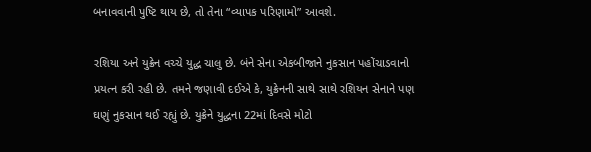બનાવવાની પુષ્ટિ થાય છે, તો તેના “વ્યાપક પરિણામો” આવશે.

રશિયા અને યુક્રેન વચ્ચે યુદ્ધ ચાલુ છે. બંને સેના એકબીજાને નુકસાન પહોંચાડવાનો પ્રયત્ન કરી રહી છે. તમને જણાવી દઈએ કે, યુક્રેનની સાથે સાથે રશિયન સેનાને પણ ઘણું નુકસાન થઈ રહ્યું છે. યુક્રેને યુદ્ધના 22માં દિવસે મોટો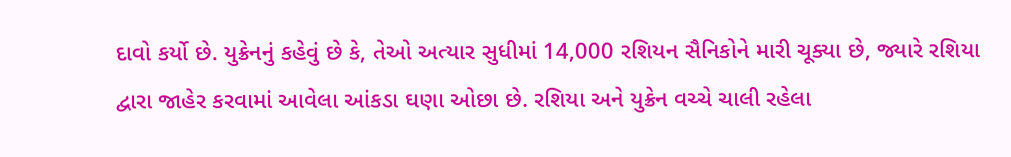દાવો કર્યો છે. યુક્રેનનું કહેવું છે કે, તેઓ અત્યાર સુધીમાં 14,000 રશિયન સૈનિકોને મારી ચૂક્યા છે, જ્યારે રશિયા દ્વારા જાહેર કરવામાં આવેલા આંકડા ઘણા ઓછા છે. રશિયા અને યુક્રેન વચ્ચે ચાલી રહેલા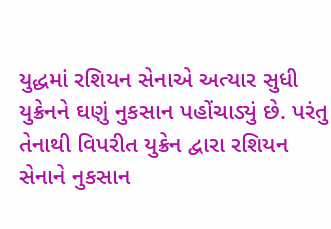યુદ્ધમાં રશિયન સેનાએ અત્યાર સુધી યુક્રેનને ઘણું નુકસાન પહોંચાડ્યું છે. પરંતુ તેનાથી વિપરીત યુક્રેન દ્વારા રશિયન સેનાને નુકસાન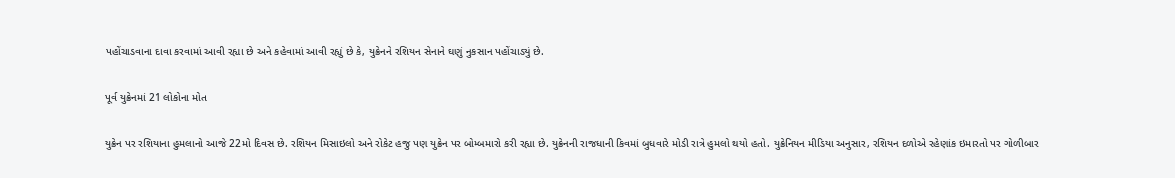પહોંચાડવાના દાવા કરવામાં આવી રહ્યા છે અને કહેવામાં આવી રહ્યું છે કે, યુક્રેનને રશિયન સેનાને ઘણું નુકસાન પહોંચાડ્યું છે.

પૂર્વ યુક્રેનમાં 21 લોકોના મોત

યુક્રેન પર રશિયાના હુમલાનો આજે 22મો દિવસ છે. રશિયન મિસાઇલો અને રોકેટ હજુ પણ યુક્રેન પર બોમ્બમારો કરી રહ્યા છે. યુક્રેનની રાજધાની કિવમાં બુધવારે મોડી રાત્રે હુમલો થયો હતો. યુક્રેનિયન મીડિયા અનુસાર, રશિયન દળોએ રહેણાંક ઇમારતો પર ગોળીબાર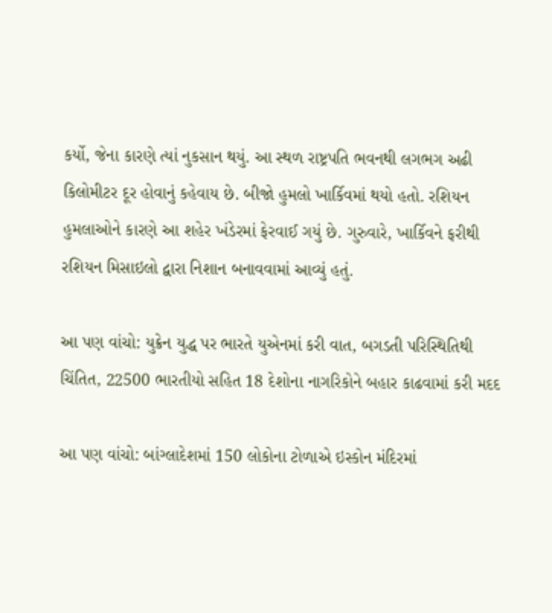કર્યો, જેના કારણે ત્યાં નુકસાન થયું. આ સ્થળ રાષ્ટ્રપતિ ભવનથી લગભગ અઢી કિલોમીટર દૂર હોવાનું કહેવાય છે. બીજો હુમલો ખાર્કિવમાં થયો હતો. રશિયન હુમલાઓને કારણે આ શહેર ખંડેરમાં ફેરવાઈ ગયું છે. ગુરુવારે, ખાર્કિવને ફરીથી રશિયન મિસાઇલો દ્વારા નિશાન બનાવવામાં આવ્યું હતું.

આ પણ વાંચો: યુક્રેન યુદ્ધ પર ભારતે યુએનમાં કરી વાત, બગડતી પરિસ્થિતિથી ચિંતિત, 22500 ભારતીયો સહિત 18 દેશોના નાગરિકોને બહાર કાઢવામાં કરી મદદ

આ પણ વાંચો: બાંગ્લાદેશમાં 150 લોકોના ટોળાએ ઇસ્કોન મંદિરમાં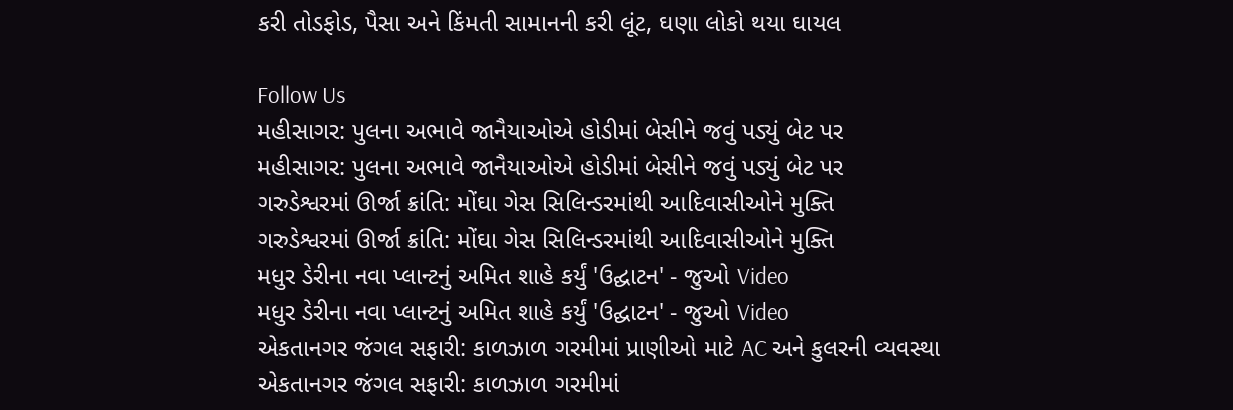કરી તોડફોડ, પૈસા અને કિંમતી સામાનની કરી લૂંટ, ઘણા લોકો થયા ઘાયલ

Follow Us
મહીસાગર: પુલના અભાવે જાનૈયાઓએ હોડીમાં બેસીને જવું પડ્યું બેટ પર
મહીસાગર: પુલના અભાવે જાનૈયાઓએ હોડીમાં બેસીને જવું પડ્યું બેટ પર
ગરુડેશ્વરમાં ઊર્જા ક્રાંતિ: મોંઘા ગેસ સિલિન્ડરમાંથી આદિવાસીઓને મુક્તિ
ગરુડેશ્વરમાં ઊર્જા ક્રાંતિ: મોંઘા ગેસ સિલિન્ડરમાંથી આદિવાસીઓને મુક્તિ
મધુર ડેરીના નવા પ્લાન્ટનું અમિત શાહે કર્યું 'ઉદ્ઘાટન' - જુઓ Video
મધુર ડેરીના નવા પ્લાન્ટનું અમિત શાહે કર્યું 'ઉદ્ઘાટન' - જુઓ Video
એકતાનગર જંગલ સફારી: કાળઝાળ ગરમીમાં પ્રાણીઓ માટે AC અને કુલરની વ્યવસ્થા
એકતાનગર જંગલ સફારી: કાળઝાળ ગરમીમાં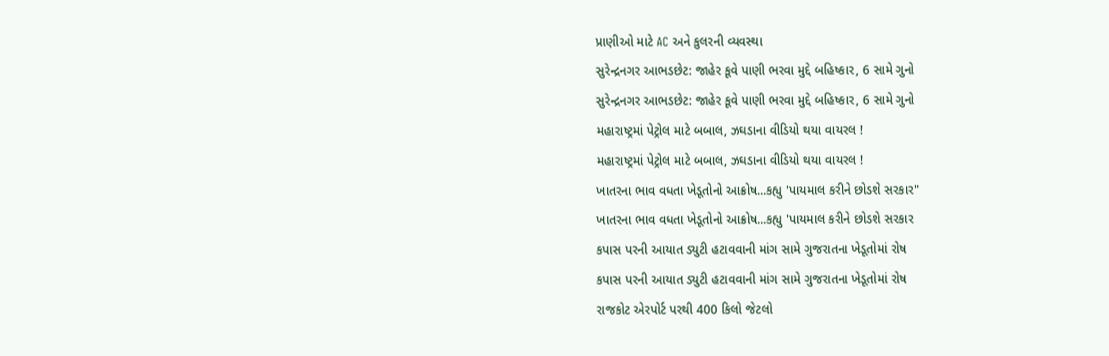પ્રાણીઓ માટે AC અને કુલરની વ્યવસ્થા
સુરેન્દ્રનગર આભડછેટ: જાહેર કૂવે પાણી ભરવા મુદ્દે બહિષ્કાર, 6 સામે ગુનો
સુરેન્દ્રનગર આભડછેટ: જાહેર કૂવે પાણી ભરવા મુદ્દે બહિષ્કાર, 6 સામે ગુનો
મહારાષ્ટ્રમાં પેટ્રોલ માટે બબાલ, ઝઘડાના વીડિયો થયા વાયરલ !
મહારાષ્ટ્રમાં પેટ્રોલ માટે બબાલ, ઝઘડાના વીડિયો થયા વાયરલ !
ખાતરના ભાવ વધતા ખેડૂતોનો આક્રોષ...કહ્યુ 'પાયમાલ કરીને છોડશે સરકાર"
ખાતરના ભાવ વધતા ખેડૂતોનો આક્રોષ...કહ્યુ 'પાયમાલ કરીને છોડશે સરકાર
કપાસ પરની આયાત ડ્યુટી હટાવવાની માંગ સામે ગુજરાતના ખેડૂતોમાં રોષ
કપાસ પરની આયાત ડ્યુટી હટાવવાની માંગ સામે ગુજરાતના ખેડૂતોમાં રોષ
રાજકોટ એરપોર્ટ પરથી 400 કિલો જેટલો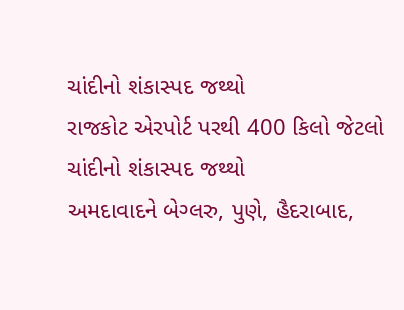ચાંદીનો શંકાસ્પદ જથ્થો
રાજકોટ એરપોર્ટ પરથી 400 કિલો જેટલો ચાંદીનો શંકાસ્પદ જથ્થો
અમદાવાદને બેગ્લરુ, પુણે, હૈદરાબાદ,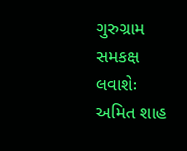ગુરુગ્રામ સમકક્ષ લવાશેઃ અમિત શાહ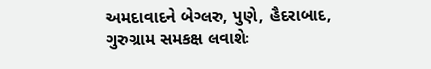અમદાવાદને બેગ્લરુ, પુણે, હૈદરાબાદ, ગુરુગ્રામ સમકક્ષ લવાશેઃ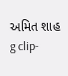અમિત શાહ
g clip-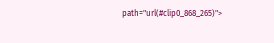path="url(#clip0_868_265)">